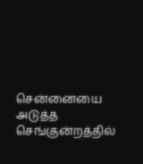சென்னையை அடுத்த செங்குன்றத்தில்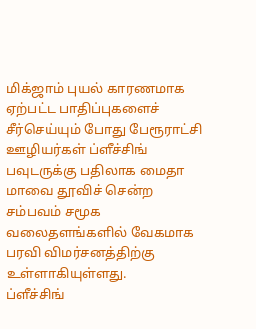மிக்ஜாம் புயல் காரணமாக ஏற்பட்ட பாதிப்புகளைச் சீர்செய்யும் போது பேரூராட்சி ஊழியர்கள் ப்ளீச்சிங் பவுடருக்கு பதிலாக மைதா மாவை தூவிச் சென்ற சம்பவம் சமூக வலைதளங்களில் வேகமாக பரவி விமர்சனத்திற்கு உள்ளாகியுள்ளது.
ப்ளீச்சிங்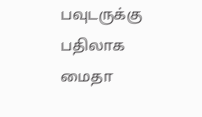பவுடருக்கு பதிலாக மைதா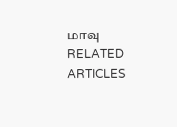மாவு
RELATED ARTICLES